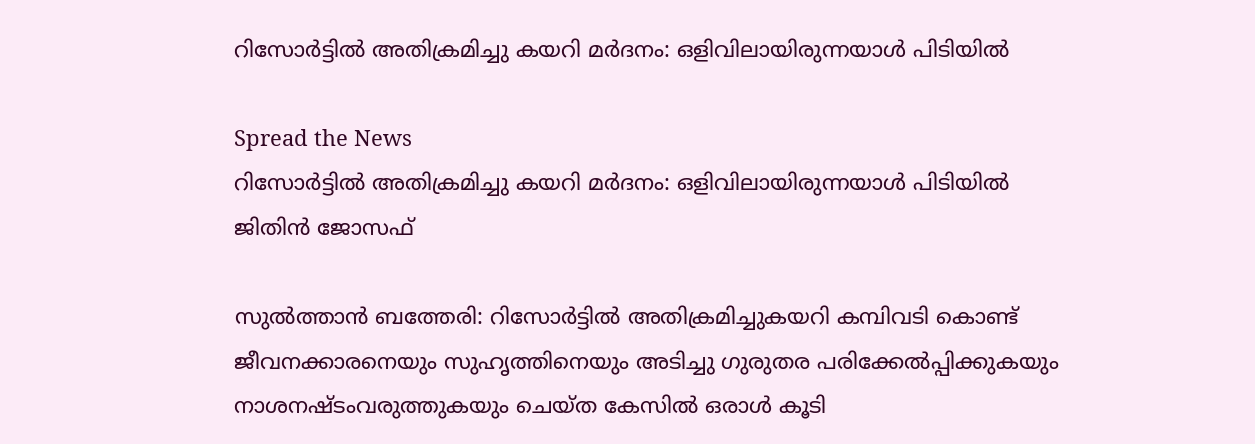റിസോര്‍ട്ടില്‍ അതിക്രമിച്ചു കയറി മര്‍ദനം: ഒളിവിലായിരുന്നയാൾ പിടിയില്‍

Spread the News
റിസോര്‍ട്ടില്‍ അതിക്രമിച്ചു കയറി മര്‍ദനം: ഒളിവിലായിരുന്നയാൾ പിടിയില്‍
ജിതിൻ ജോസഫ്

സുൽത്താൻ ബത്തേരി: റിസോര്‍ട്ടില്‍ അതിക്രമിച്ചുകയറി കമ്പിവടി കൊണ്ട് ജീവനക്കാരനെയും സുഹൃത്തിനെയും അടിച്ചു ഗുരുതര പരിക്കേല്‍പ്പിക്കുകയും നാശനഷ്ടംവരുത്തുകയും ചെയ്ത കേസില്‍ ഒരാള്‍ കൂടി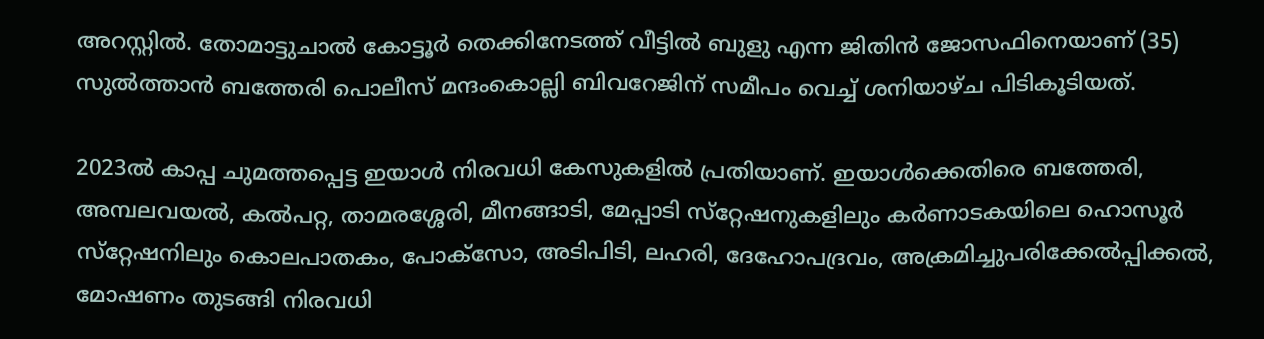അറസ്റ്റില്‍. തോമാട്ടുചാല്‍ കോട്ടൂര്‍ തെക്കിനേടത്ത് വീട്ടില്‍ ബുളു എന്ന ജിതിന്‍ ജോസഫിനെയാണ് (35) സുൽത്താൻ ബത്തേരി പൊലീസ് മന്ദംകൊല്ലി ബിവറേജിന് സമീപം വെച്ച് ശനിയാഴ്ച പിടികൂടിയത്.

2023ല്‍ കാപ്പ ചുമത്തപ്പെട്ട ഇയാള്‍ നിരവധി കേസുകളില്‍ പ്രതിയാണ്. ഇയാള്‍ക്കെതിരെ ബത്തേരി, അമ്പലവയല്‍, കല്‍പറ്റ, താമരശ്ശേരി, മീനങ്ങാടി, മേപ്പാടി സ്‌റ്റേഷനുകളിലും കര്‍ണാടകയിലെ ഹൊസൂര്‍ സ്‌റ്റേഷനിലും കൊലപാതകം, പോക്‌സോ, അടിപിടി, ലഹരി, ദേഹോപദ്രവം, അക്രമിച്ചുപരിക്കേല്‍പ്പിക്കല്‍, മോഷണം തുടങ്ങി നിരവധി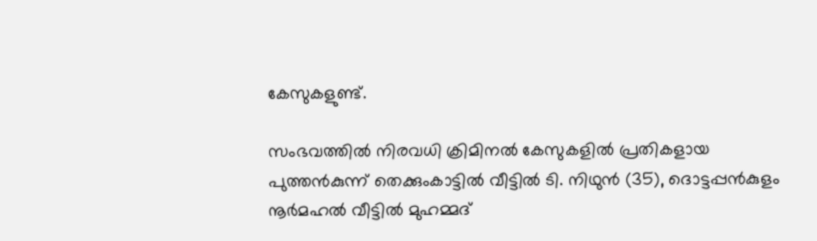കേസുകളുണ്ട്.

സംഭവത്തില്‍ നിരവധി ക്രിമിനല്‍ കേസുകളില്‍ പ്രതികളായ പുത്തന്‍കുന്ന് തെക്കുംകാട്ടില്‍ വീട്ടില്‍ ടി. നിഥുന്‍ (35), ദൊട്ടപ്പന്‍കുളം നൂര്‍മഹല്‍ വീട്ടില്‍ മുഹമ്മദ്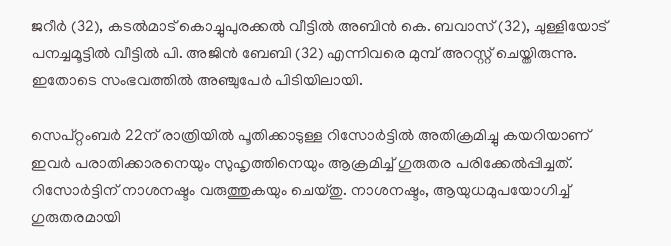ജറീര്‍ (32), കടല്‍മാട് കൊച്ചുപുരക്കല്‍ വീട്ടില്‍ അബിന്‍ കെ. ബവാസ് (32), ചുള്ളിയോട് പനച്ചമൂട്ടില്‍ വീട്ടില്‍ പി. അജിന്‍ ബേബി (32) എന്നിവരെ മുമ്പ് അറസ്റ്റ് ചെയ്തിരുന്നു. ഇതോടെ സംഭവത്തില്‍ അഞ്ചുപേര്‍ പിടിയിലായി.

സെപ്റ്റംബർ 22ന് രാത്രിയില്‍ പൂതിക്കാടുള്ള റിസോര്‍ട്ടില്‍ അതിക്രമിച്ചു കയറിയാണ് ഇവര്‍ പരാതിക്കാരനെയും സുഹൃത്തിനെയും ആക്രമിച്ച് ഗുരുതര പരിക്കേല്‍പ്പിച്ചത്. റിസോര്‍ട്ടിന് നാശനഷ്ടം വരുത്തുകയും ചെയ്തു. നാശനഷ്ടം, ആയുധമുപയോഗിച്ച് ഗുരുതരമായി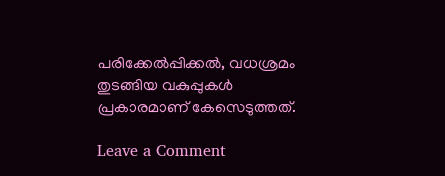പരിക്കേല്‍പ്പിക്കല്‍, വധശ്രമം തുടങ്ങിയ വകുപ്പുകള്‍ പ്രകാരമാണ് കേസെടുത്തത്.

Leave a Comment